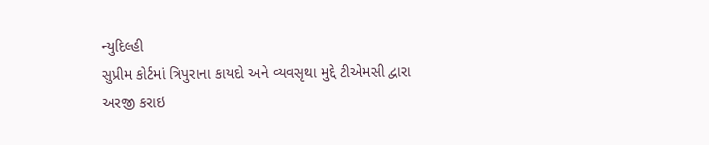ન્યુદિલ્હી
સુપ્રીમ કોર્ટમાં ત્રિપુરાના કાયદો અને વ્યવસૃથા મુદ્દે ટીએમસી દ્વારા અરજી કરાઇ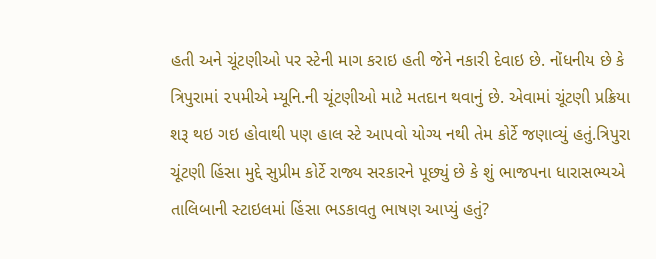હતી અને ચૂંટણીઓ પર સ્ટેની માગ કરાઇ હતી જેને નકારી દેવાઇ છે. નોંધનીય છે કે ત્રિપુરામાં ૨૫મીએ મ્યૂનિ.ની ચૂંટણીઓ માટે મતદાન થવાનું છે. એવામાં ચૂંટણી પ્રક્રિયા શરૂ થઇ ગઇ હોવાથી પણ હાલ સ્ટે આપવો યોગ્ય નથી તેમ કોર્ટે જણાવ્યું હતું.ત્રિપુરા ચૂંટણી હિંસા મુદ્દે સુપ્રીમ કોર્ટે રાજ્ય સરકારને પૂછ્યું છે કે શું ભાજપના ધારાસભ્યએ તાલિબાની સ્ટાઇલમાં હિંસા ભડકાવતુ ભાષણ આપ્યું હતું?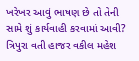ખરેખર આવું ભાષણ છે તો તેની સામે શું કાર્યવાહી કરવામાં આવી? ત્રિપુરા વતી હાજર વકીલ મહેશ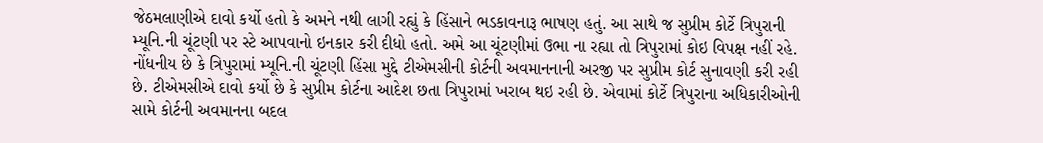જેઠમલાણીએ દાવો કર્યો હતો કે અમને નથી લાગી રહ્યું કે હિંસાને ભડકાવનારૂ ભાષણ હતું. આ સાથે જ સુપ્રીમ કોર્ટે ત્રિપુરાની મ્યૂનિ.ની ચૂંટણી પર સ્ટે આપવાનો ઇનકાર કરી દીધો હતો. અમે આ ચૂંટણીમાં ઉભા ના રહ્યા તો ત્રિપુરામાં કોઇ વિપક્ષ નહીં રહે. નોંધનીય છે કે ત્રિપુરામાં મ્યૂનિ.ની ચૂંટણી હિંસા મુદ્દે ટીએમસીની કોર્ટની અવમાનનાની અરજી પર સુપ્રીમ કોર્ટ સુનાવણી કરી રહી છે. ટીએમસીએ દાવો કર્યો છે કે સુપ્રીમ કોર્ટના આદેશ છતા ત્રિપુરામાં ખરાબ થઇ રહી છે. એવામાં કોર્ટે ત્રિપુરાના અધિકારીઓની સામે કોર્ટની અવમાનના બદલ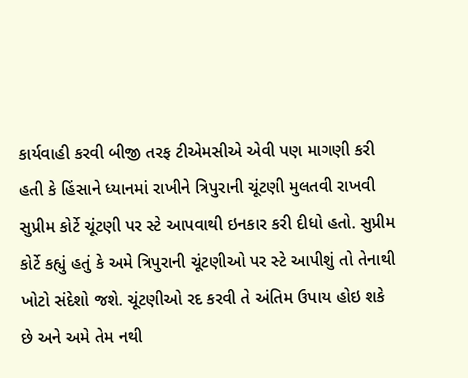કાર્યવાહી કરવી બીજી તરફ ટીએમસીએ એવી પણ માગણી કરી હતી કે હિંસાને ધ્યાનમાં રાખીને ત્રિપુરાની ચૂંટણી મુલતવી રાખવી સુપ્રીમ કોર્ટે ચૂંટણી પર સ્ટે આપવાથી ઇનકાર કરી દીધો હતો. સુપ્રીમ કોર્ટે કહ્યું હતું કે અમે ત્રિપુરાની ચૂંટણીઓ પર સ્ટે આપીશું તો તેનાથી ખોટો સંદેશો જશે. ચૂંટણીઓ રદ કરવી તે અંતિમ ઉપાય હોઇ શકે છે અને અમે તેમ નથી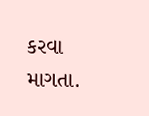કરવા માગતા.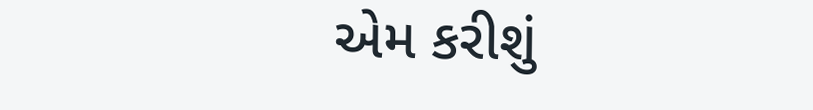એમ કરીશું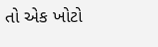તો એક ખોટો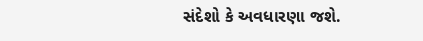સંદેશો કે અવધારણા જશે.